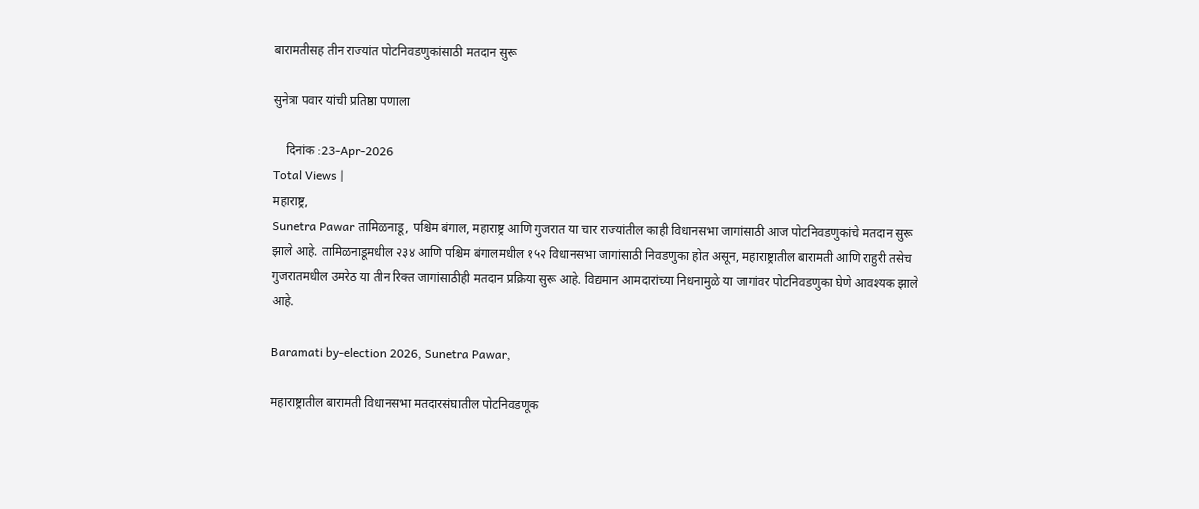बारामतीसह तीन राज्यांत पोटनिवडणुकांसाठी मतदान सुरू

सुनेत्रा पवार यांची प्रतिष्ठा पणाला

    दिनांक :23-Apr-2026
Total Views |
महाराष्ट्र,
Sunetra Pawar तामिळनाडू, पश्चिम बंगाल, महाराष्ट्र आणि गुजरात या चार राज्यांतील काही विधानसभा जागांसाठी आज पोटनिवडणुकांचे मतदान सुरू झाले आहे. तामिळनाडूमधील २३४ आणि पश्चिम बंगालमधील १५२ विधानसभा जागांसाठी निवडणुका होत असून, महाराष्ट्रातील बारामती आणि राहुरी तसेच गुजरातमधील उमरेठ या तीन रिक्त जागांसाठीही मतदान प्रक्रिया सुरू आहे. विद्यमान आमदारांच्या निधनामुळे या जागांवर पोटनिवडणुका घेणे आवश्यक झाले आहे.

Baramati by-election 2026, Sunetra Pawar,

महाराष्ट्रातील बारामती विधानसभा मतदारसंघातील पोटनिवडणूक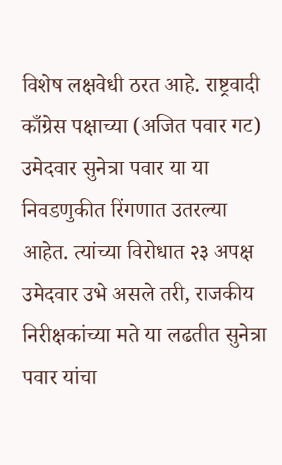विशेष लक्षवेधी ठरत आहे. राष्ट्रवादी काँग्रेस पक्षाच्या (अजित पवार गट) उमेदवार सुनेत्रा पवार या या निवडणुकीत रिंगणात उतरल्या आहेत. त्यांच्या विरोधात २३ अपक्ष उमेदवार उभे असले तरी, राजकीय निरीक्षकांच्या मते या लढतीत सुनेत्रा पवार यांचा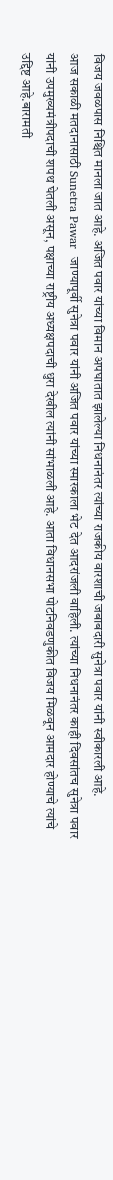विजय जवळपास निश्चित मानला जात आहे. अजित पवार यांच्या विमान अपघातात झालेल्या निधनानंतर त्यांच्या राजकीय वारशाची जबाबदारी सुनेत्रा पवार यांनी स्वीकारली आहे.
आज सकाळी मतदानासाठी Sunetra Pawar  जाण्यापूर्वी सुनेत्रा पवार यांनी अजित पवार यांच्या स्मारकाला भेट देत आदरांजली वाहिली. त्यांच्या निधनानंतर काही दिवसांतच सुनेत्रा पवार यांनी उपमुख्यमंत्रीपदाची शपथ घेतली असून, पक्षाच्या राष्ट्रीय अध्यक्षपदाची धुरा देखील त्यांनी सांभाळली आहे. आता विधानसभा पोटनिवडणुकीत विजय मिळवून आमदार होण्याचे त्यांचे उद्दिष्ट आहे.बारामती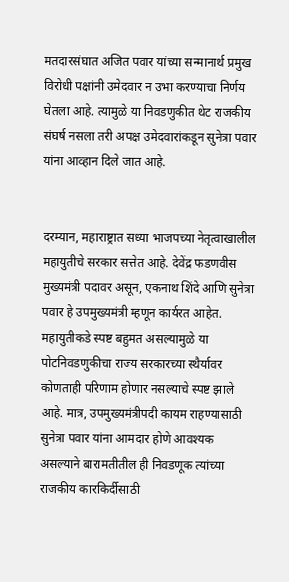मतदारसंघात अजित पवार यांच्या सन्मानार्थ प्रमुख विरोधी पक्षांनी उमेदवार न उभा करण्याचा निर्णय घेतला आहे. त्यामुळे या निवडणुकीत थेट राजकीय संघर्ष नसला तरी अपक्ष उमेदवारांकडून सुनेत्रा पवार यांना आव्हान दिले जात आहे.


दरम्यान, महाराष्ट्रात सध्या भाजपच्या नेतृत्वाखालील महायुतीचे सरकार सत्तेत आहे. देवेंद्र फडणवीस मुख्यमंत्री पदावर असून, एकनाथ शिंदे आणि सुनेत्रा पवार हे उपमुख्यमंत्री म्हणून कार्यरत आहेत. महायुतीकडे स्पष्ट बहुमत असल्यामुळे या पोटनिवडणुकीचा राज्य सरकारच्या स्थैर्यावर कोणताही परिणाम होणार नसल्याचे स्पष्ट झाले आहे. मात्र, उपमुख्यमंत्रीपदी कायम राहण्यासाठी सुनेत्रा पवार यांना आमदार होणे आवश्यक असल्याने बारामतीतील ही निवडणूक त्यांच्या राजकीय कारकिर्दीसाठी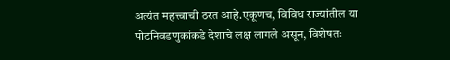अत्यंत महत्त्वाची ठरत आहे.एकूणच, विविध राज्यांतील या पोटनिवडणुकांकडे देशाचे लक्ष लागले असून, विशेषतः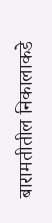बारामतीतील निकालाकडे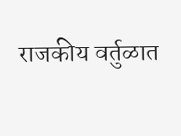राजकीय वर्तुळात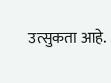उत्सुकता आहे.